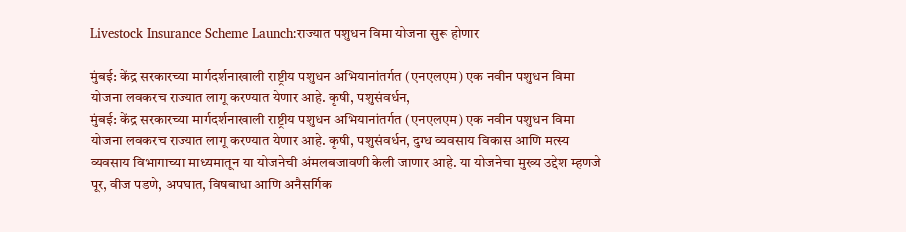Livestock Insurance Scheme Launch:राज्यात पशुधन विमा योजना सुरू होणार

मुंबई: केंद्र सरकारच्या मार्गदर्शनाखाली राष्ट्रीय पशुधन अभियानांतर्गत (एनएलएम) एक नवीन पशुधन विमा योजना लवकरच राज्यात लागू करण्यात येणार आहे. कृषी, पशुसंवर्धन,
मुंबई: केंद्र सरकारच्या मार्गदर्शनाखाली राष्ट्रीय पशुधन अभियानांतर्गत (एनएलएम) एक नवीन पशुधन विमा योजना लवकरच राज्यात लागू करण्यात येणार आहे. कृषी, पशुसंवर्धन, दुग्ध व्यवसाय विकास आणि मत्स्य व्यवसाय विभागाच्या माध्यमातून या योजनेची अंमलबजावणी केली जाणार आहे. या योजनेचा मुख्य उद्देश म्हणजे पूर, वीज पडणे, अपघात, विषबाधा आणि अनैसर्गिक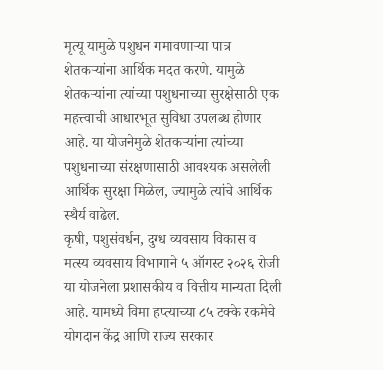मृत्यू यामुळे पशुधन गमावणाऱ्या पात्र शेतकऱ्यांना आर्थिक मदत करणे. यामुळे शेतकऱ्यांना त्यांच्या पशुधनाच्या सुरक्षेसाठी एक महत्त्वाची आधारभूत सुविधा उपलब्ध होणार आहे. या योजनेमुळे शेतकऱ्यांना त्यांच्या पशुधनाच्या संरक्षणासाठी आवश्यक असलेली आर्थिक सुरक्षा मिळेल, ज्यामुळे त्यांचे आर्थिक स्थैर्य वाढेल.
कृषी, पशुसंवर्धन, दुग्ध व्यवसाय विकास व मत्स्य व्यवसाय विभागाने ५ ऑगस्ट २०२६ रोजी या योजनेला प्रशासकीय व वित्तीय मान्यता दिली आहे. यामध्ये विमा हप्त्याच्या ८५ टक्के रकमेचे योगदान केंद्र आणि राज्य सरकार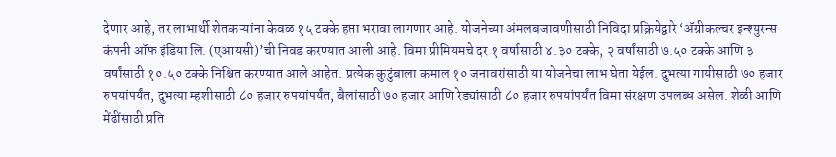देणार आहे, तर लाभार्थी शेतकऱ्यांना केवळ १५ टक्के हप्ता भरावा लागणार आहे. योजनेच्या अंमलबजावणीसाठी निविदा प्रक्रियेद्वारे ‘ॲग्रीकल्चर इन्श्युरन्स कंपनी ऑफ इंडिया लि. (एआयसी)’ची निवड करण्यात आली आहे. विमा प्रीमियमचे दर १ वर्षासाठी ४.३० टक्के, २ वर्षांसाठी ७.५० टक्के आणि ३ वर्षांसाठी १०.५० टक्के निश्चित करण्यात आले आहेत. प्रत्येक कुटुंबाला कमाल १० जनावरांसाठी या योजनेचा लाभ घेता येईल. दुभत्या गायीसाठी ७० हजार रुपयांपर्यंत, दुभत्या म्हशीसाठी ८० हजार रुपयांपर्यंत, बैलांसाठी ७० हजार आणि रेड्यांसाठी ८० हजार रुपयांपर्यंत विमा संरक्षण उपलब्ध असेल. शेळी आणि मेंढींसाठी प्रति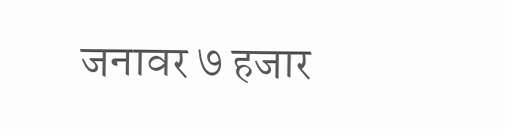जनावर ७ हजार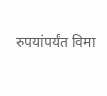रुपयांपर्यंत विमा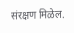संरक्षण मिळेल.